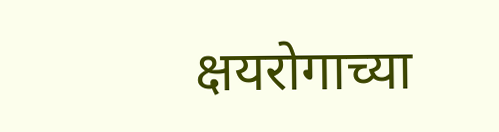क्षयरोगाच्या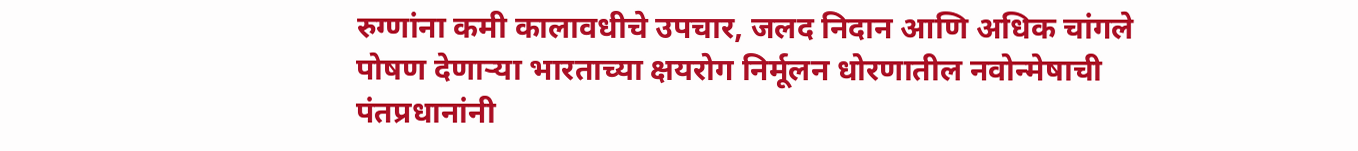रुग्णांना कमी कालावधीचे उपचार, जलद निदान आणि अधिक चांगले पोषण देणाऱ्या भारताच्या क्षयरोग निर्मूलन धोरणातील नवोन्मेषाची पंतप्रधानांनी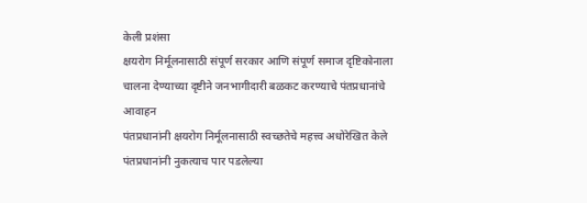केली प्रशंसा
क्षयरोग निर्मूलनासाठी संपूर्ण सरकार आणि संपूर्ण समाज दृष्टिकोनाला चालना देण्याच्या दृष्टीने जनभागीदारी बळकट करण्याचे पंतप्रधानांचे आवाहन
पंतप्रधानांनी क्षयरोग निर्मूलनासाठी स्वच्छतेचे महत्त्व अधोरेखित केले
पंतप्रधानांनी नुकत्याच पार पडलेल्या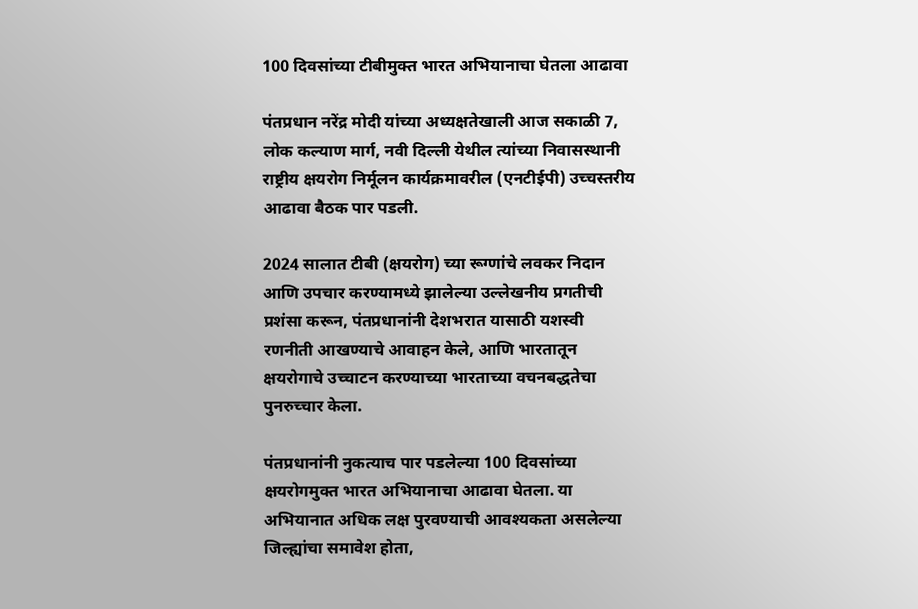100 दिवसांच्या टीबीमुक्त भारत अभियानाचा घेतला आढावा

पंतप्रधान नरेंद्र मोदी यांच्या अध्यक्षतेखाली आज सकाळी 7, लोक कल्याण मार्ग, नवी दिल्ली येथील त्यांच्या निवासस्थानी राष्ट्रीय क्षयरोग निर्मूलन कार्यक्रमावरील (एनटीईपी) उच्चस्तरीय आढावा बैठक पार पडली.

2024 सालात टीबी (क्षयरोग) च्या रूग्णांचे लवकर निदान आणि उपचार करण्यामध्ये झालेल्या उल्लेखनीय प्रगतीची प्रशंसा करून, पंतप्रधानांनी देशभरात यासाठी यशस्वी रणनीती आखण्याचे आवाहन केले, आणि भारतातून क्षयरोगाचे उच्चाटन करण्याच्या भारताच्या वचनबद्धतेचा पुनरुच्चार केला.

पंतप्रधानांनी नुकत्याच पार पडलेल्या 100 दिवसांच्या क्षयरोगमुक्त भारत अभियानाचा आढावा घेतला. या अभियानात अधिक लक्ष पुरवण्याची आवश्यकता असलेल्या जिल्ह्यांचा समावेश होता,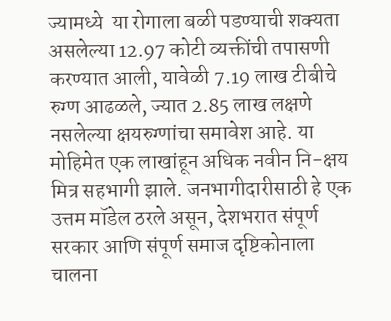ज्यामध्ये  या रोगाला बळी पडण्याची शक्यता असलेल्या 12.97 कोटी व्यक्तींची तपासणी करण्यात आली, यावेळी 7.19 लाख टीबीचे रुग्ण आढळले, ज्यात 2.85 लाख लक्षणे नसलेल्या क्षयरुग्णांचा समावेश आहे. या मोहिमेत एक लाखांहून अधिक नवीन नि-क्षय मित्र सहभागी झाले. जनभागीदारीसाठी हे एक उत्तम मॉडेल ठरले असून, देशभरात संपूर्ण सरकार आणि संपूर्ण समाज दृष्टिकोनाला चालना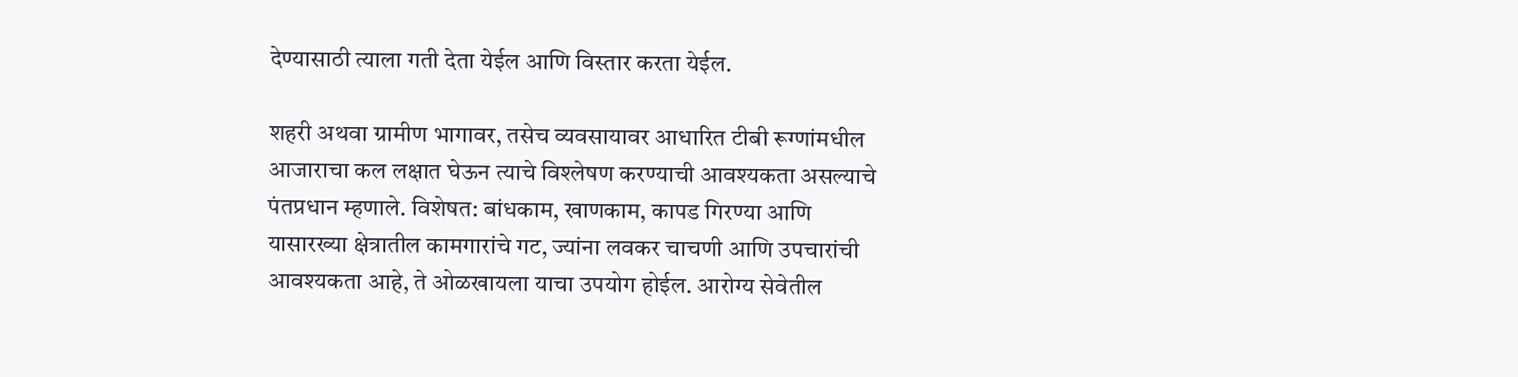देण्यासाठी त्याला गती देता येईल आणि विस्तार करता येईल.

शहरी अथवा ग्रामीण भागावर, तसेच व्यवसायावर आधारित टीबी रूग्णांमधील आजाराचा कल लक्षात घेऊन त्याचे विश्लेषण करण्याची आवश्यकता असल्याचे पंतप्रधान म्हणाले. विशेषत: बांधकाम, खाणकाम, कापड गिरण्या आणि यासारख्या क्षेत्रातील कामगारांचे गट, ज्यांना लवकर चाचणी आणि उपचारांची आवश्यकता आहे, ते ओळखायला याचा उपयोग होईल. आरोग्य सेवेतील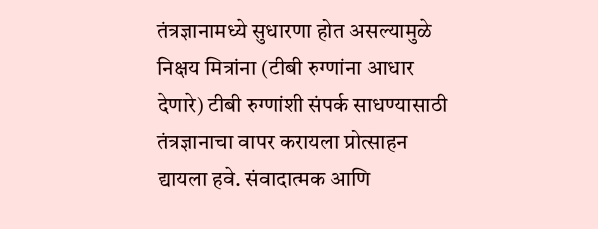तंत्रज्ञानामध्ये सुधारणा होत असल्यामुळे निक्षय मित्रांना (टीबी रुग्णांना आधार देणारे) टीबी रुग्णांशी संपर्क साधण्यासाठी तंत्रज्ञानाचा वापर करायला प्रोत्साहन द्यायला हवे. संवादात्मक आणि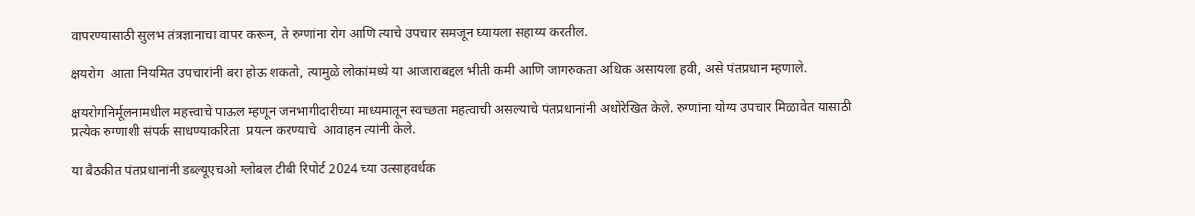वापरण्यासाठी सुलभ तंत्रज्ञानाचा वापर करून, ते रुग्णांना रोग आणि त्याचे उपचार समजून घ्यायला सहाय्य करतील.

क्षयरोग  आता नियमित उपचारांनी बरा होऊ शकतो, त्यामुळे लोकांमध्ये या आजाराबद्दल भीती कमी आणि जागरुकता अधिक असायला हवी, असे पंतप्रधान म्हणाले.

क्षयरोगनिर्मूलनामधील महत्त्वाचे पाऊल म्हणून जनभागीदारीच्या माध्यमातून स्वच्छता महत्वाची असल्याचे पंतप्रधानांनी अधोरेखित केले. रुग्णांना योग्य उपचार मिळावेत यासाठी प्रत्येक रुग्णाशी संपर्क साधण्याकरिता  प्रयत्न करण्याचे  आवाहन त्यांनी केले.

या बैठकीत पंतप्रधानांनी डब्ल्यूएचओ ग्लोबल टीबी रिपोर्ट 2024 च्या उत्साहवर्धक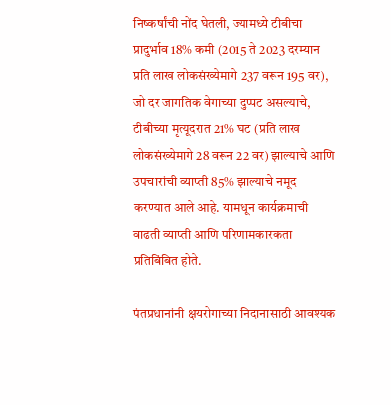निष्कर्षांची नोंद घेतली, ज्यामध्ये टीबीचा प्रादुर्भाव 18% कमी (2015 ते 2023 दरम्यान प्रति लाख लोकसंख्येमागे 237 वरून 195 वर), जो दर जागतिक वेगाच्या दुप्पट असल्याचे,  टीबीच्या मृत्यूदरात 21% घट (प्रति लाख लोकसंख्येमागे 28 वरून 22 वर) झाल्याचे आणि उपचारांची व्याप्ती 85% झाल्याचे नमूद करण्यात आले आहे. यामधून कार्यक्रमाची वाढती व्याप्ती आणि परिणामकारकता प्रतिबिंबित होते.

पंतप्रधानांनी क्षयरोगाच्या निदानासाठी आवश्यक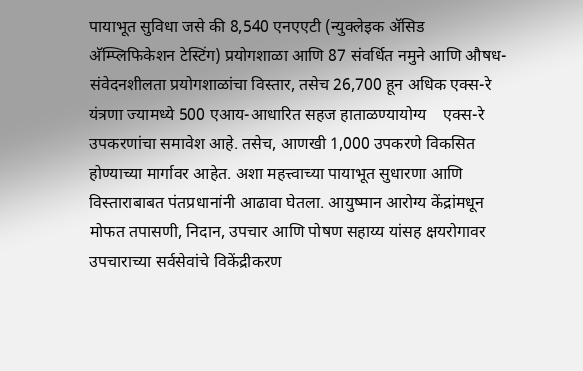पायाभूत सुविधा जसे की 8,540 एनएएटी (न्युक्लेइक अ‍ॅसिड अ‍ॅम्प्लिफिकेशन टेस्टिंग) प्रयोगशाळा आणि 87 संवर्धित नमुने आणि औषध-संवेदनशीलता प्रयोगशाळांचा विस्तार, तसेच 26,700 हून अधिक एक्स-रे यंत्रणा ज्यामध्ये 500 एआय-आधारित सहज हाताळण्यायोग्य    एक्स-रे उपकरणांचा समावेश आहे. तसेच, आणखी 1,000 उपकरणे विकसित होण्याच्या मार्गावर आहेत. अशा महत्त्वाच्या पायाभूत सुधारणा आणि विस्ताराबाबत पंतप्रधानांनी आढावा घेतला. आयुष्मान आरोग्य केंद्रांमधून मोफत तपासणी, निदान, उपचार आणि पोषण सहाय्य यांसह क्षयरोगावर उपचाराच्या सर्वसेवांचे विकेंद्रीकरण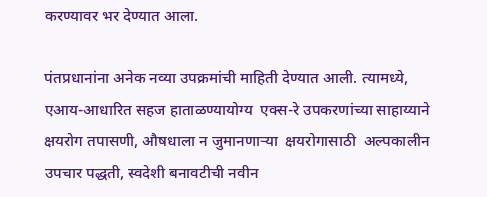करण्यावर भर देण्यात आला.

पंतप्रधानांना अनेक नव्या उपक्रमांची माहिती देण्यात आली. त्यामध्ये, एआय-आधारित सहज हाताळण्यायोग्य  एक्स-रे उपकरणांच्या साहाय्याने क्षयरोग तपासणी, औषधाला न जुमानणाऱ्या  क्षयरोगासाठी  अल्पकालीन उपचार पद्धती, स्वदेशी बनावटीची नवीन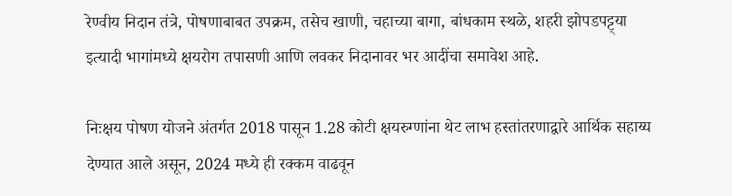रेण्वीय निदान तंत्रे, पोषणाबाबत उपक्रम, तसेच खाणी, चहाच्या बागा, बांधकाम स्थळे, शहरी झोपडपट्ट्या इत्यादी भागांमध्ये क्षयरोग तपासणी आणि लवकर निदानावर भर आदींचा समावेश आहे.

निःक्षय पोषण योजने अंतर्गत 2018 पासून 1.28 कोटी क्षयरुग्णांना थेट लाभ हस्तांतरणाद्वारे आर्थिक सहाय्य देण्यात आले असून, 2024 मध्ये ही रक्कम वाढवून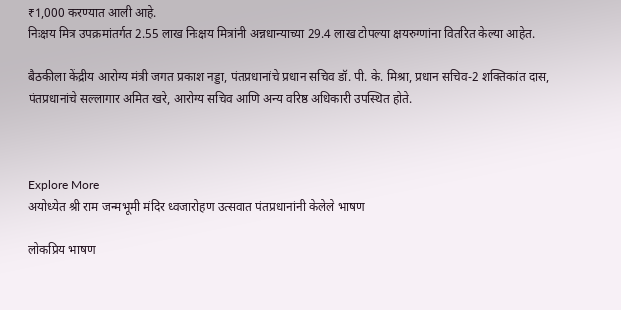₹1,000 करण्यात आली आहे.
निःक्षय मित्र उपक्रमांतर्गत 2.55 लाख निःक्षय मित्रांनी अन्नधान्याच्या 29.4 लाख टोपल्या क्षयरुग्णांना वितरित केल्या आहेत.

बैठकीला केंद्रीय आरोग्य मंत्री जगत प्रकाश नड्डा, पंतप्रधानांचे प्रधान सचिव डॉ. पी. के. मिश्रा, प्रधान सचिव-2 शक्तिकांत दास, पंतप्रधानांचे सल्लागार अमित खरे, आरोग्य सचिव आणि अन्य वरिष्ठ अधिकारी उपस्थित होते.



Explore More
अयोध्येत श्री राम जन्मभूमी मंदिर ध्वजारोहण उत्सवात पंतप्रधानांनी केलेले भाषण

लोकप्रिय भाषण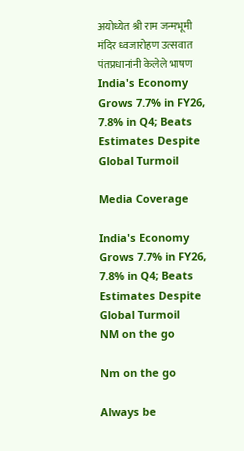अयोध्येत श्री राम जन्मभूमी मंदिर ध्वजारोहण उत्सवात पंतप्रधानांनी केलेले भाषण
India's Economy Grows 7.7% in FY26, 7.8% in Q4; Beats Estimates Despite Global Turmoil

Media Coverage

India's Economy Grows 7.7% in FY26, 7.8% in Q4; Beats Estimates Despite Global Turmoil
NM on the go

Nm on the go

Always be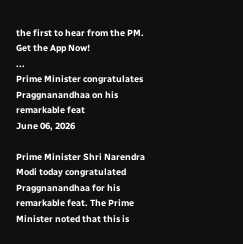the first to hear from the PM. Get the App Now!
...
Prime Minister congratulates Praggnanandhaa on his remarkable feat
June 06, 2026

Prime Minister Shri Narendra Modi today congratulated Praggnanandhaa for his remarkable feat. The Prime Minister noted that this is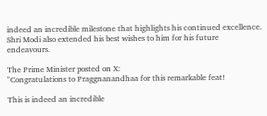indeed an incredible milestone that highlights his continued excellence. Shri Modi also extended his best wishes to him for his future endeavours.

The Prime Minister posted on X:
"Congratulations to Praggnanandhaa for this remarkable feat!

This is indeed an incredible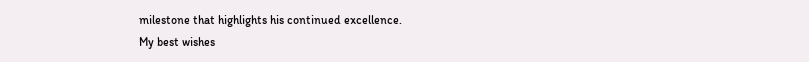milestone that highlights his continued excellence.
My best wishes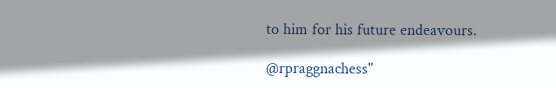to him for his future endeavours.

@rpraggnachess"